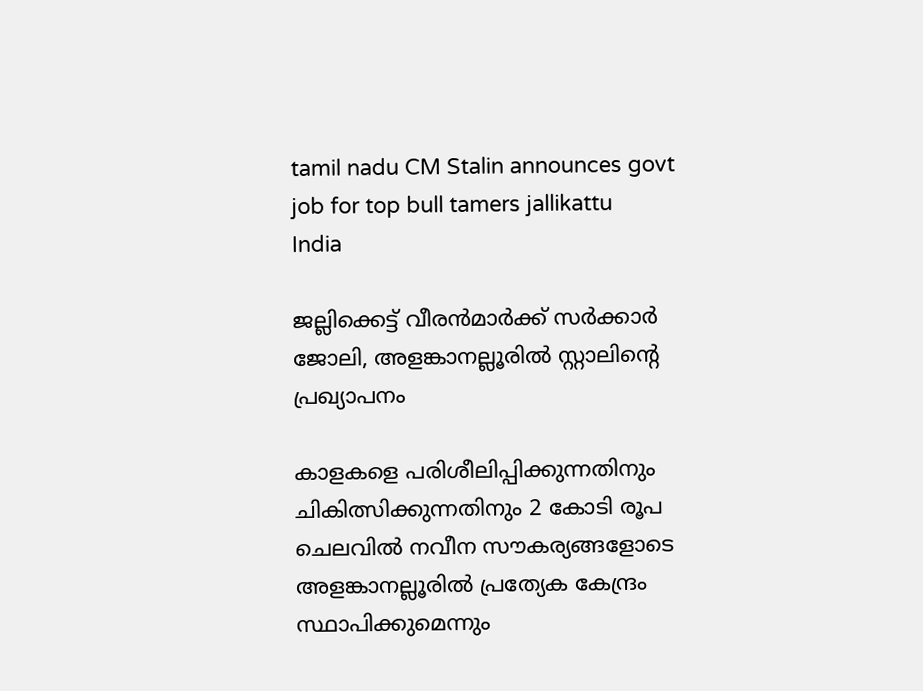tamil nadu CM Stalin announces govt job for top bull tamers jallikattu
India

ജല്ലിക്കെട്ട് വീരന്‍മാര്‍ക്ക് സര്‍ക്കാര്‍ ജോലി, അളങ്കാനല്ലൂരില്‍ സ്റ്റാലിന്റെ പ്രഖ്യാപനം

കാളകളെ പരിശീലിപ്പിക്കുന്നതിനും ചികിത്സിക്കുന്നതിനും 2 കോടി രൂപ ചെലവില്‍ നവീന സൗകര്യങ്ങളോടെ അളങ്കാനല്ലൂരില്‍ പ്രത്യേക കേന്ദ്രം സ്ഥാപിക്കുമെന്നും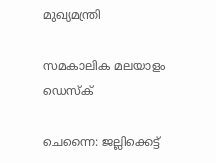മുഖ്യമന്ത്രി

സമകാലിക മലയാളം ഡെസ്ക്

ചെന്നൈ: ജല്ലിക്കെട്ട്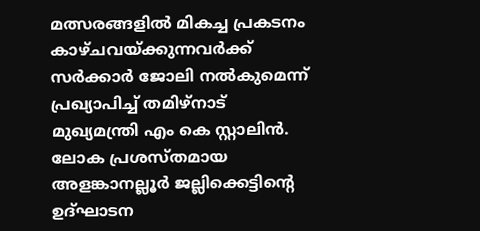മത്സരങ്ങളില്‍ മികച്ച പ്രകടനം കാഴ്ചവയ്ക്കുന്നവര്‍ക്ക് സര്‍ക്കാര്‍ ജോലി നല്‍കുമെന്ന് പ്രഖ്യാപിച്ച് തമിഴ്‌നാട് മുഖ്യമന്ത്രി എം കെ സ്റ്റാലിന്‍. ലോക പ്രശസ്തമായ അളങ്കാനല്ലൂര്‍ ജല്ലിക്കെട്ടിന്റെ ഉദ്ഘാടന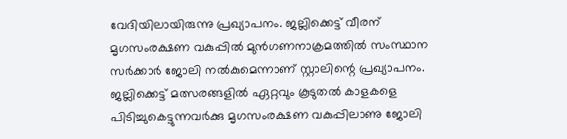വേദിയിലായിരുന്നു പ്രഖ്യാപനം. ജല്ലിക്കെട്ട് വീരന് മൃഗസംരക്ഷണ വകുപ്പില്‍ മുന്‍ഗണനാക്രമത്തില്‍ സംസ്ഥാന സര്‍ക്കാര്‍ ജോലി നല്‍കുമെന്നാണ് സ്റ്റാലിന്റെ പ്രഖ്യാപനം. ജല്ലിക്കെട്ട് മത്സരങ്ങളില്‍ ഏറ്റവും കൂടുതല്‍ കാളകളെ പിടിച്ചുകെട്ടുന്നവര്‍ക്കു മൃഗസംരക്ഷണ വകുപ്പിലാണു ജോലി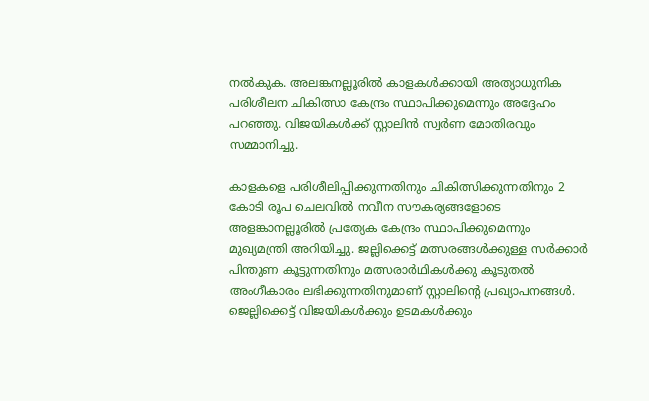നല്‍കുക. അലങ്കനല്ലൂരില്‍ കാളകള്‍ക്കായി അത്യാധുനിക പരിശീലന ചികിത്സാ കേന്ദ്രം സ്ഥാപിക്കുമെന്നും അദ്ദേഹം പറഞ്ഞു. വിജയികൾക്ക് സ്റ്റാലിൻ സ്വർണ മോതിരവും സമ്മാനിച്ചു.

കാളകളെ പരിശീലിപ്പിക്കുന്നതിനും ചികിത്സിക്കുന്നതിനും 2 കോടി രൂപ ചെലവില്‍ നവീന സൗകര്യങ്ങളോടെ അളങ്കാനല്ലൂരില്‍ പ്രത്യേക കേന്ദ്രം സ്ഥാപിക്കുമെന്നും മുഖ്യമന്ത്രി അറിയിച്ചു. ജല്ലിക്കെട്ട് മത്സരങ്ങള്‍ക്കുള്ള സര്‍ക്കാര്‍ പിന്തുണ കൂട്ടുന്നതിനും മത്സരാര്‍ഥികള്‍ക്കു കൂടുതല്‍ അംഗീകാരം ലഭിക്കുന്നതിനുമാണ് സ്റ്റാലിന്റെ പ്രഖ്യാപനങ്ങള്‍. ജെല്ലിക്കെട്ട് വിജയികള്‍ക്കും ഉടമകള്‍ക്കും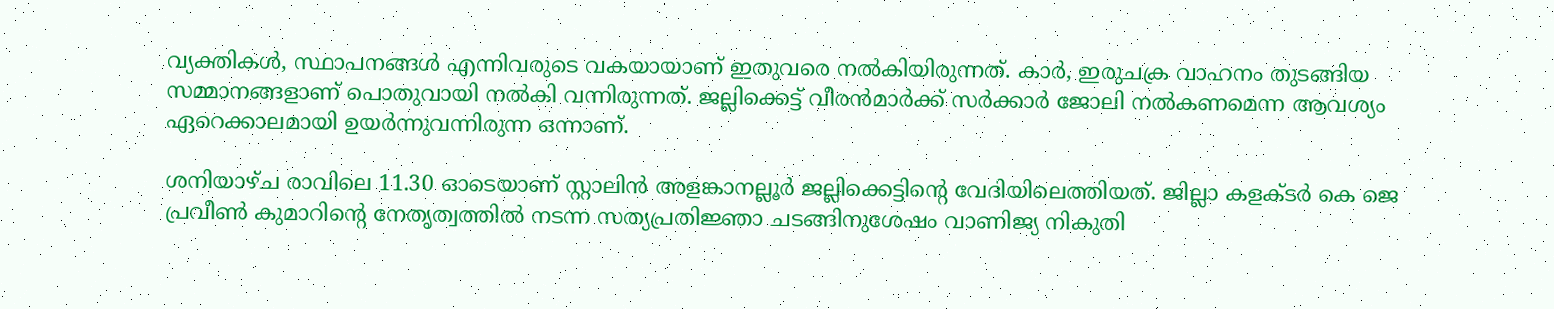വ്യക്തികള്‍, സ്ഥാപനങ്ങള്‍ എന്നിവരുടെ വകയായാണ് ഇതുവരെ നല്‍കിയിരുന്നത്. കാര്‍, ഇരുചക്ര വാഹനം തുടങ്ങിയ സമ്മാനങ്ങളാണ് പൊതുവായി നല്‍കി വന്നിരുന്നത്. ജല്ലിക്കെട്ട് വീരന്‍മാര്‍ക്ക് സര്‍ക്കാര്‍ ജോലി നല്‍കണമെന്ന ആവശ്യം ഏറെക്കാലമായി ഉയര്‍ന്നുവന്നിരുന്ന ഒന്നാണ്.

ശനിയാഴ്ച രാവിലെ 11.30 ഓടെയാണ് സ്റ്റാലിന്‍ അളങ്കാനല്ലൂര്‍ ജല്ലിക്കെട്ടിന്റെ വേദിയിലെത്തിയത്. ജില്ലാ കളക്ടര്‍ കെ ജെ പ്രവീണ്‍ കുമാറിന്റെ നേതൃത്വത്തില്‍ നടന്ന സത്യപ്രതിജ്ഞാ ചടങ്ങിനുശേഷം വാണിജ്യ നികുതി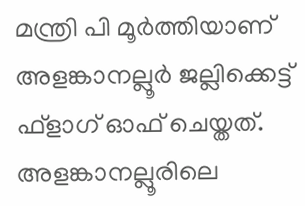മന്ത്രി പി മൂര്‍ത്തിയാണ് അളങ്കാനല്ലൂര്‍ ജല്ലിക്കെട്ട് ഫ്‌ളാഗ് ഓഫ് ചെയ്തത്. അളങ്കാനല്ലൂരിലെ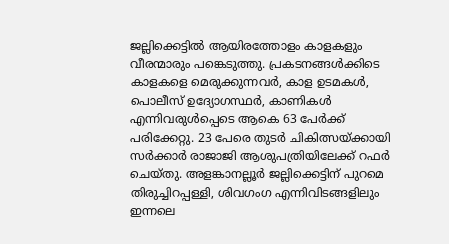ജല്ലിക്കെട്ടില്‍ ആയിരത്തോളം കാളകളും വീരന്മാരും പങ്കെടുത്തു. പ്രകടനങ്ങള്‍ക്കിടെ കാളകളെ മെരുക്കുന്നവര്‍, കാള ഉടമകള്‍, പൊലീസ് ഉദ്യോഗസ്ഥര്‍, കാണികള്‍ എന്നിവരുള്‍പ്പെടെ ആകെ 63 പേര്‍ക്ക് പരിക്കേറ്റു. 23 പേരെ തുടര്‍ ചികിത്സയ്ക്കായി സര്‍ക്കാര്‍ രാജാജി ആശുപത്രിയിലേക്ക് റഫര്‍ ചെയ്തു. അളങ്കാനല്ലൂര്‍ ജല്ലിക്കെട്ടിന് പുറമെ തിരുച്ചിറപ്പള്ളി, ശിവഗംഗ എന്നിവിടങ്ങളിലും ഇന്നലെ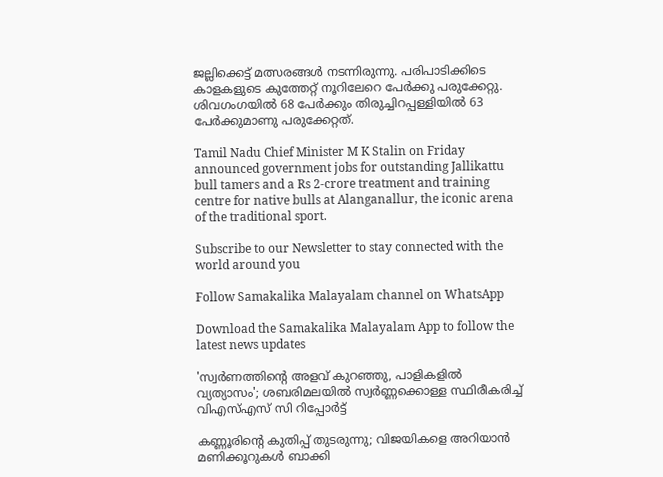ജല്ലിക്കെട്ട് മത്സരങ്ങള്‍ നടന്നിരുന്നു. പരിപാടിക്കിടെ കാളകളുടെ കുത്തേറ്റ് നൂറിലേറെ പേര്‍ക്കു പരുക്കേറ്റു. ശിവഗംഗയില്‍ 68 പേര്‍ക്കും തിരുച്ചിറപ്പള്ളിയില്‍ 63 പേര്‍ക്കുമാണു പരുക്കേറ്റത്.

Tamil Nadu Chief Minister M K Stalin on Friday announced government jobs for outstanding Jallikattu bull tamers and a Rs 2-crore treatment and training centre for native bulls at Alanganallur, the iconic arena of the traditional sport.

Subscribe to our Newsletter to stay connected with the world around you

Follow Samakalika Malayalam channel on WhatsApp

Download the Samakalika Malayalam App to follow the latest news updates

'സ്വര്‍ണത്തിന്റെ അളവ് കുറഞ്ഞു, പാളികളില്‍ വ്യത്യാസം'; ശബരിമലയില്‍ സ്വര്‍ണ്ണക്കൊള്ള സ്ഥിരീകരിച്ച് വിഎസ്എസ് സി റിപ്പോര്‍ട്ട്

കണ്ണൂരിന്റെ കുതിപ്പ് തുടരുന്നു; വിജയികളെ അറിയാൻ മണിക്കൂറുകൾ ബാക്കി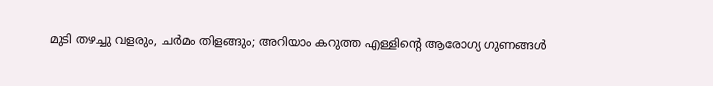മുടി തഴച്ചു വളരും, ചർമം തിളങ്ങും; അറിയാം കറുത്ത എള്ളിന്റെ ആരോഗ്യ ഗുണങ്ങൾ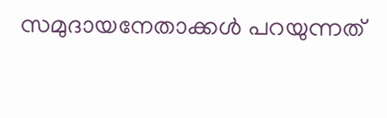സമുദായനേതാക്കള്‍ പറയുന്നത്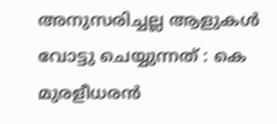അനുസരിച്ചല്ല ആളുകള്‍ വോട്ടു ചെയ്യുന്നത് : കെ മുരളീധരന്‍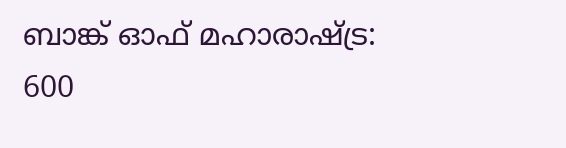ബാങ്ക് ഓഫ് മഹാരാഷ്ട്ര: 600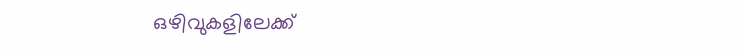ഒഴിവുകളിലേക്ക്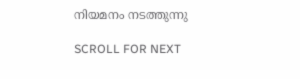നിയമനം നടത്തുന്നു

SCROLL FOR NEXT